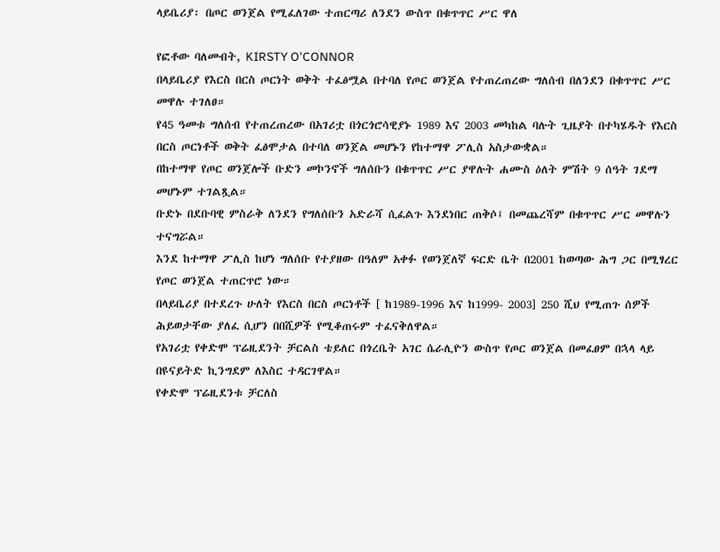ላይቤሪያ፡ በጦር ወንጀል የሚፈለገው ተጠርጣሪ ለንደን ውስጥ በቁጥጥር ሥር ዋለ

የፎቶው ባለመብት, KIRSTY O'CONNOR
በላይቤሪያ የእርስ በርስ ጦርነት ወቅት ተፈፅሟል በተባለ የጦር ወንጀል የተጠረጠረው ግለሰብ በለንደን በቁጥጥር ሥር መዋሉ ተገለፀ።
የ45 ዓመቱ ግለሰብ የተጠረጠረው በአገሪቷ በጎርጎሮሳዊያኑ 1989 እና 2003 መካከል ባሉት ጊዜያት በተካሄዱት የእርስ በርስ ጦርነቶች ወቅት ፈፅሞታል በተባለ ወንጀል መሆኑን የከተማዋ ፖሊስ አስታውቋል።
በከተማዋ የጦር ወንጀሎች ቡድን መኮንኖች ግለሰቡን በቁጥጥር ሥር ያዋሉት ሐሙስ ዕለት ምሽት 9 ሰዓት ገደማ መሆኑም ተገልጿል።
ቡድኑ በደቡባዊ ምስራቅ ለንደን የግለሰቡን አድራሻ ሲፈልጉ እንደነበር ጠቅሶ፤ በመጨረሻም በቁጥጥር ሥር መዋሉን ተናግሯል።
እንደ ከተማዋ ፖሊስ ከሆነ ግለሰቡ የተያዘው በዓለም አቀፉ የወንጀለኛ ፍርድ ቤት በ2001 ከወጣው ሕግ ጋር በሚፃረር የጦር ወንጀል ተጠርጥሮ ነው።
በላይቤሪያ በተደረጉ ሁለት የእርስ በርስ ጦርነቶች [ ከ1989-1996 እና ከ1999- 2003] 250 ሺህ የሚጠጉ ሰዎች ሕይወታቸው ያለፈ ሲሆን በበሺዎች የሚቆጠሩም ተፈናቅለዋል።
የአገሪቷ የቀድሞ ፕሬዚደንት ቻርልስ ቴይለር በጎረቤት አገር ሴራሊዮን ውስጥ የጦር ወንጀል በመፈፀም በኋላ ላይ በዩናይትድ ኪንግደም ለእስር ተዳርገዋል።
የቀድሞ ፕሬዚደንቱ ቻርለስ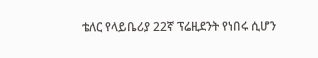ቴለር የላይቤሪያ 22ኛ ፕሬዚደንት የነበሩ ሲሆን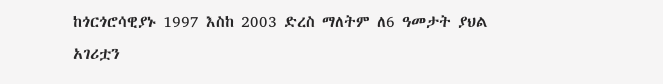ከጎርጎሮሳዊያኑ 1997 እስከ 2003 ድረስ ማለትም ለ6 ዓመታት ያህል አገሪቷን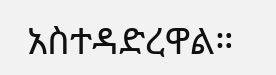አስተዳድረዋል።